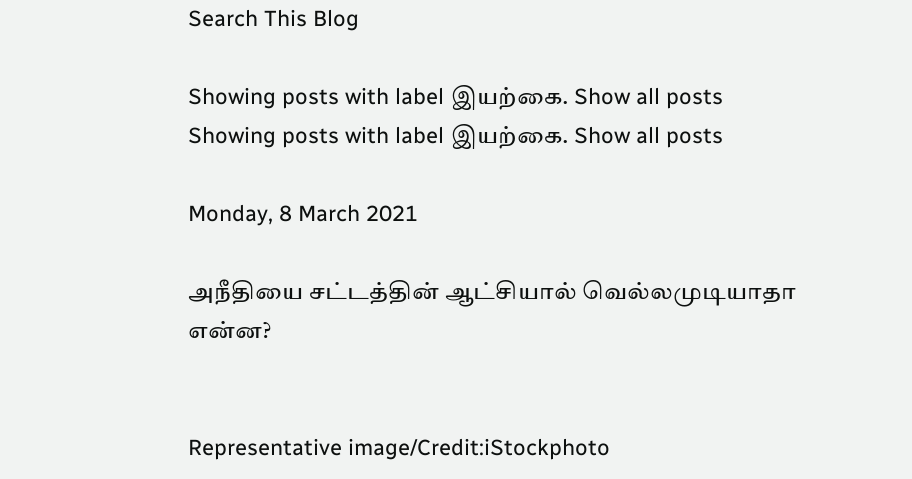Search This Blog

Showing posts with label இயற்கை. Show all posts
Showing posts with label இயற்கை. Show all posts

Monday, 8 March 2021

அநீதியை சட்டத்தின் ஆட்சியால் வெல்லமுடியாதா என்ன?


Representative image/Credit:iStockphoto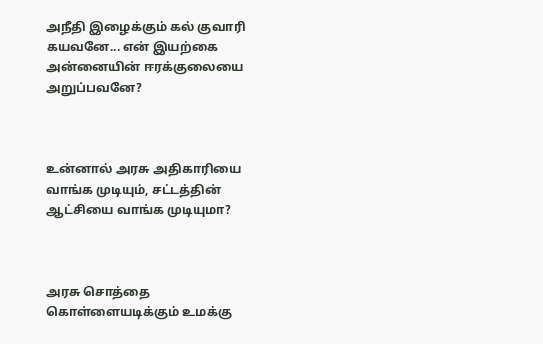அநீதி இழைக்கும் கல் குவாரி கயவனே... என் இயற்கை அன்னையின் ஈரக்குலையை அறுப்பவனே?



உன்னால் அரசு அதிகாரியை வாங்க முடியும், சட்டத்தின் ஆட்சியை வாங்க முடியுமா?



அரசு சொத்தை கொள்ளையடிக்கும் உமக்கு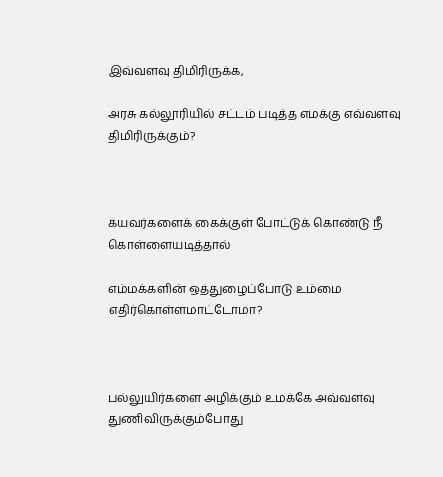இவ்வளவு திமிரிருக்க,

அரசு கல்லூரியில் சட்டம் படித்த எமக்கு எவ்வளவு திமிரிருக்கும்?



கயவர்களைக் கைக்குள் போட்டுக் கொண்டு நீ கொள்ளையடித்தால்

எம்மக்களின் ஒத்துழைப்போடு உம்மை எதிர்கொள்ளமாட்டோமா?



பல்லுயிர்களை அழிக்கும் உமக்கே அவ்வளவு துணிவிருக்கும்போது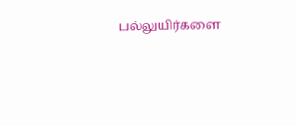பல்லுயிர்களை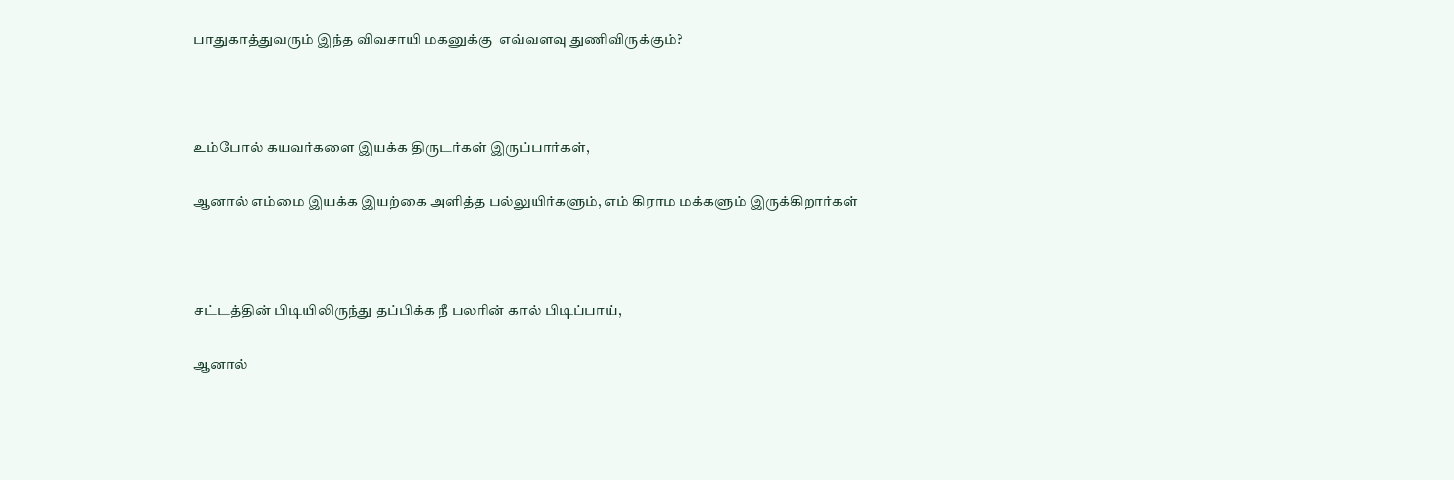பாதுகாத்துவரும் இந்த விவசாயி மகனுக்கு  எவ்வளவு துணிவிருக்கும்?



உம்போல் கயவர்களை இயக்க திருடர்கள் இருப்பார்கள்,

ஆனால் எம்மை இயக்க இயற்கை அளித்த பல்லுயிர்களும், எம் கிராம மக்களும் இருக்கிறார்கள்



சட்டத்தின் பிடியிலிருந்து தப்பிக்க நீ பலரின் கால் பிடிப்பாய்,

ஆனால்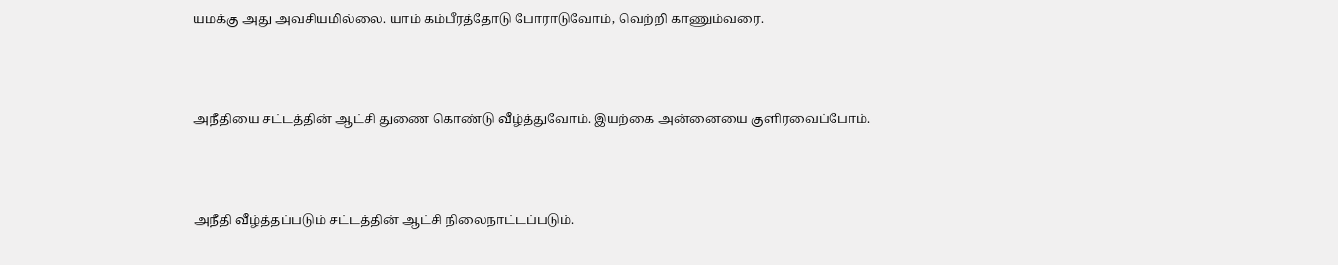யமக்கு அது அவசியமில்லை. யாம் கம்பீரத்தோடு போராடுவோம், வெற்றி காணும்வரை.



அநீதியை சட்டத்தின் ஆட்சி துணை கொண்டு வீழ்த்துவோம். இயற்கை அன்னையை குளிரவைப்போம்.



அநீதி வீழ்த்தப்படும் சட்டத்தின் ஆட்சி நிலைநாட்டப்படும்.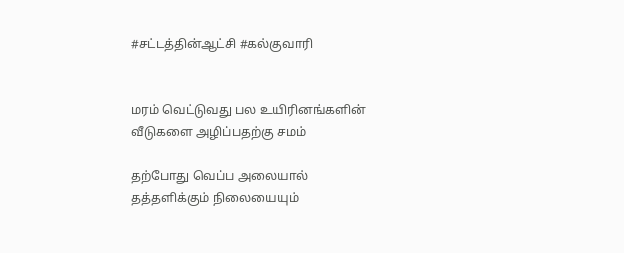#சட்டத்தின்ஆட்சி #கல்குவாரி


மரம் வெட்டுவது பல உயிரினங்களின் வீடுகளை அழிப்பதற்கு சமம்

தற்போது வெப்ப அலையால் தத்தளிக்கும் நிலையையும்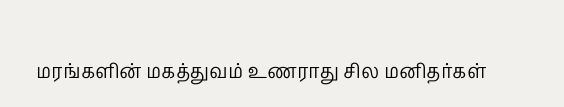மரங்களின் மகத்துவம் உணராது சில மனிதர்கள்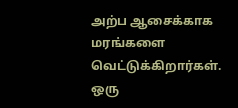அற்ப ஆசைக்காக மரங்களை வெட்டுக்கிறார்கள். ஒரு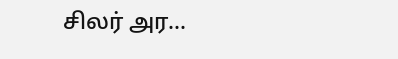சிலர் அர...